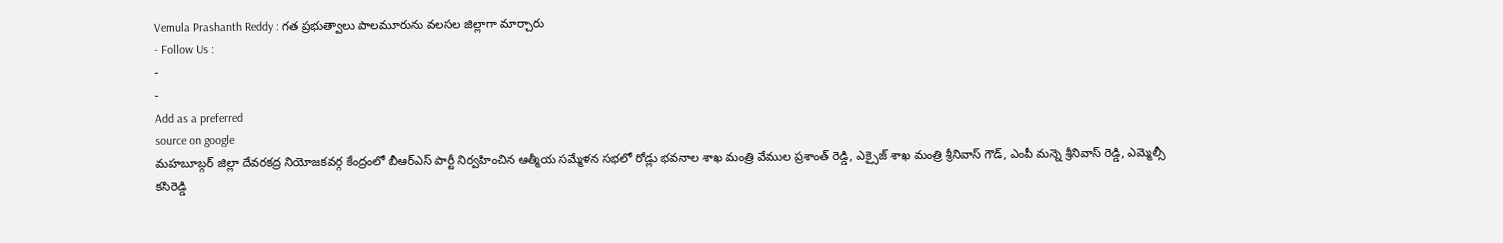Vemula Prashanth Reddy : గత ప్రభుత్వాలు పాలమూరును వలసల జిల్లాగా మార్చారు
- Follow Us :
-
-
Add as a preferred
source on google
మహబూబ్గర్ జిల్లా దేవరకద్ర నియోజకవర్గ కేంద్రంలో బీఆర్ఎస్ పార్టీ నిర్వహించిన ఆత్మీయ సమ్మేళన సభలో రోడ్లు భవనాల శాఖ మంత్రి వేముల ప్రశాంత్ రెడ్డి, ఎక్సైజ్ శాఖ మంత్రి శ్రీనివాస్ గౌడ్, ఎంపీ మన్నె శ్రీనివాస్ రెడ్డి, ఎమ్మెల్సీ కసిరెడ్డి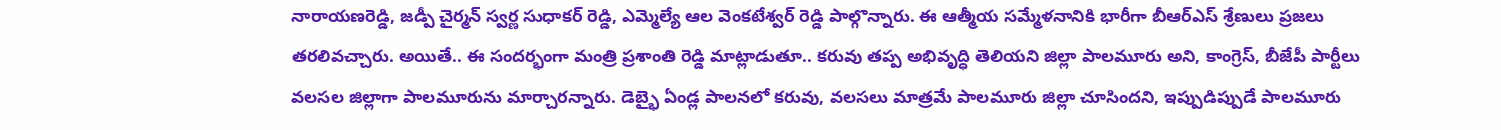నారాయణరెడ్డి, జడ్పీ చైర్మన్ స్వర్ణ సుధాకర్ రెడ్డి, ఎమ్మెల్యే ఆల వెంకటేశ్వర్ రెడ్డి పాల్గొన్నారు. ఈ ఆత్మీయ సమ్మేళనానికి భారీగా బీఆర్ఎస్ శ్రేణులు ప్రజలు తరలివచ్చారు. అయితే.. ఈ సందర్భంగా మంత్రి ప్రశాంతి రెడ్డి మాట్లాడుతూ.. కరువు తప్ప అభివృద్ధి తెలియని జిల్లా పాలమూరు అని, కాంగ్రెస్, బీజేపీ పార్టీలు వలసల జిల్లాగా పాలమూరును మార్చారన్నారు. డెబ్భై ఏండ్ల పాలనలో కరువు, వలసలు మాత్రమే పాలమూరు జిల్లా చూసిందని, ఇప్పుడిప్పుడే పాలమూరు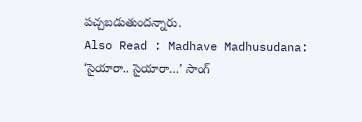పచ్చబడుతుందన్నారు.
Also Read : Madhave Madhusudana: ‘సైయారా.. సైయారా…’ సాంగ్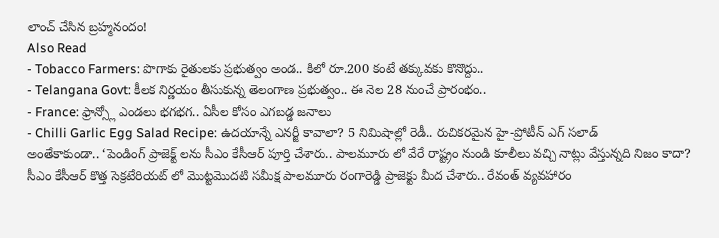లాంచ్ చేసిన బ్రహ్మనందం!
Also Read
- Tobacco Farmers: పొగాకు రైతులకు ప్రభుత్వం అండ.. కిలో రూ.200 కంటే తక్కువకు కొనొద్దు..
- Telangana Govt: కీలక నిర్ణయం తీసుకున్న తెలంగాణ ప్రభుత్వం.. ఈ నెల 28 నుంచే ప్రారంభం..
- France: ఫ్రాన్స్లో ఎండలు భగభగ.. ఏసీల కోసం ఎగబడ్డ జనాలు
- Chilli Garlic Egg Salad Recipe: ఉదయాన్నే ఎనర్జీ కావాలా? 5 నిమిషాల్లో రెడీ.. రుచికరమైన హై-ప్రోటీన్ ఎగ్ సలాడ్
అంతేకాకుండా.. ‘పెండింగ్ ప్రాజెక్ట్ లను సీఎం కేసీఆర్ పూర్తి చేశారు.. పాలమూరు లో వేరే రాష్ట్రం నుండి కూలీలు వచ్చి నాట్లు వేస్తున్నది నిజం కాదా? సీఎం కేసీఆర్ కొత్త సెక్రటేరియట్ లో మొట్టమొదటి సమీక్ష పాలమూరు రంగారెడ్డి ప్రాజెక్టు మీద చేశారు.. రేవంత్ వ్యవహారం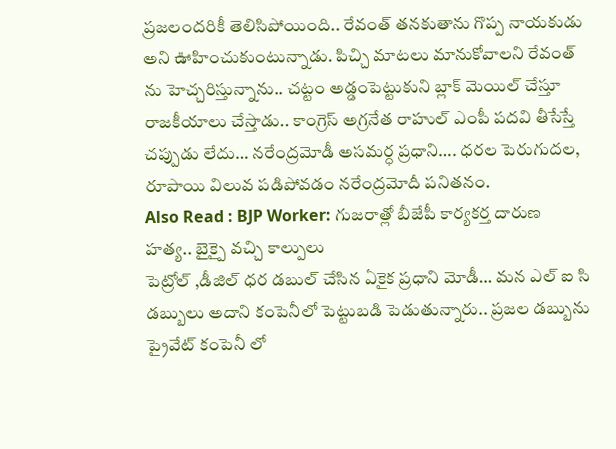ప్రజలందరికీ తెలిసిపోయింది.. రేవంత్ తనకుతాను గొప్ప నాయకుడు అని ఊహించుకుంటున్నాడు. పిచ్చి మాటలు మానుకోవాలని రేవంత్ ను హెచ్చరిస్తున్నాను.. చట్టం అడ్డంపెట్టుకుని బ్లాక్ మెయిల్ చేస్తూ రాజకీయాలు చేస్తాడు.. కాంగ్రెస్ అగ్రనేత రాహుల్ ఎంపీ పదవి తీసేస్తే చప్పుడు లేదు… నరేంద్రమోడీ అసమర్ధ ప్రధాని…. ధరల పెరుగుదల, రూపాయి విలువ పడిపోవడం నరేంద్రమోదీ పనితనం.
Also Read : BJP Worker: గుజరాత్లో బీజేపీ కార్యకర్త దారుణ హత్య.. బైక్పై వచ్చి కాల్పులు
పెట్రోల్ ,డీజిల్ ధర డబుల్ చేసిన ఏకైక ప్రధాని మోడీ… మన ఎల్ ఐ సి డబ్బులు అదాని కంపెనీలో పెట్టుబడి పెడుతున్నారు.. ప్రజల డబ్బును ప్రైవేట్ కంపెనీ లో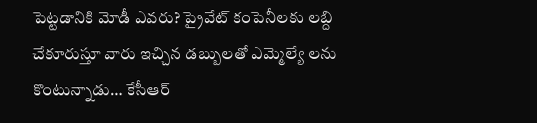పెట్టడానికి మోడీ ఎవరు? ప్రైవేట్ కంపెనీలకు లబ్ది చేకూరుస్తూ వారు ఇచ్చిన డబ్బులతో ఎమ్మెల్యే లను కొంటున్నాడు… కేసీఆర్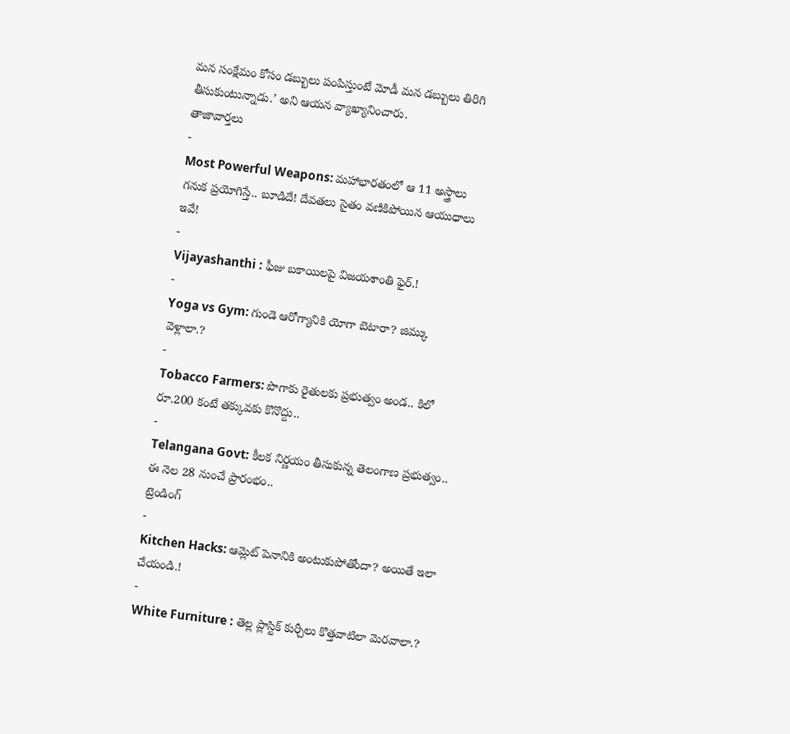మన సంక్షేమం కోసం డబ్బులు పంపిస్తుంటే మోడీ మన డబ్బులు తిరిగి తీసుకుంటున్నాడు.’ అని ఆయన వ్యాఖ్యానించారు.
తాజావార్తలు
-
Most Powerful Weapons: మహాభారతంలో ఆ 11 అస్త్రాలు గనుక ప్రయోగిస్తే.. బూడిదే! దేవతలు సైతం వణికిపోయిన ఆయుధాలు ఇవే!
-
Vijayashanthi : ఫీజు బకాయిలపై విజయశాంతి ఫైర్.!
-
Yoga vs Gym: గుండె ఆరోగ్యానికి యోగా బెటారా? జిమ్కు వెళ్లాలా.?
-
Tobacco Farmers: పొగాకు రైతులకు ప్రభుత్వం అండ.. కిలో రూ.200 కంటే తక్కువకు కొనొద్దు..
-
Telangana Govt: కీలక నిర్ణయం తీసుకున్న తెలంగాణ ప్రభుత్వం.. ఈ నెల 28 నుంచే ప్రారంభం..
ట్రెండింగ్
-
Kitchen Hacks: ఆమ్లెట్ పెనానికి అంటుకుపోతోందా? అయితే ఇలా చేయండి.!
-
White Furniture : తెల్ల ప్లాస్టిక్ కుర్చీలు కొత్తవాటిలా మెరవాలా.?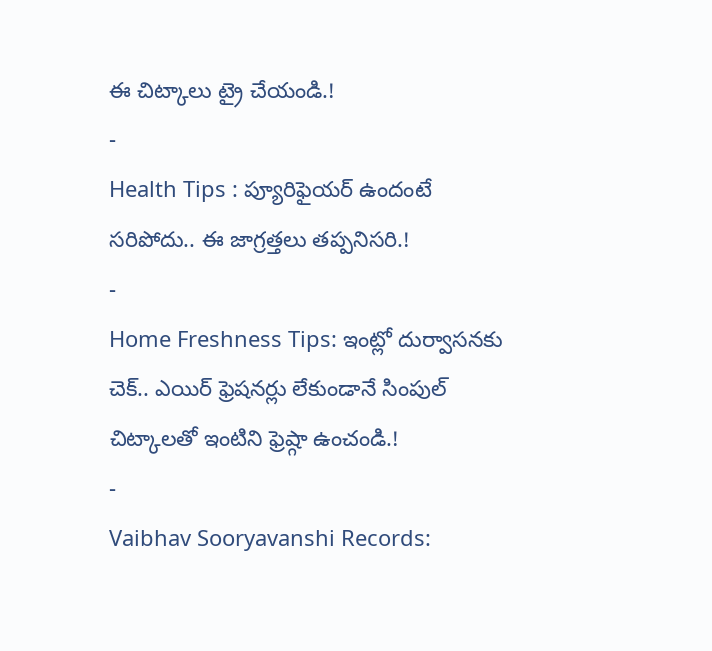ఈ చిట్కాలు ట్రై చేయండి.!
-
Health Tips : ప్యూరిఫైయర్ ఉందంటే సరిపోదు.. ఈ జాగ్రత్తలు తప్పనిసరి.!
-
Home Freshness Tips: ఇంట్లో దుర్వాసనకు చెక్.. ఎయిర్ ఫ్రెషనర్లు లేకుండానే సింపుల్ చిట్కాలతో ఇంటిని ఫ్రెష్గా ఉంచండి.!
-
Vaibhav Sooryavanshi Records: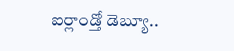ఐర్లాండ్తో డెబ్యూ..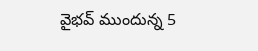వైభవ్ ముందున్న 5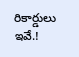రికార్డులు ఇవే.!